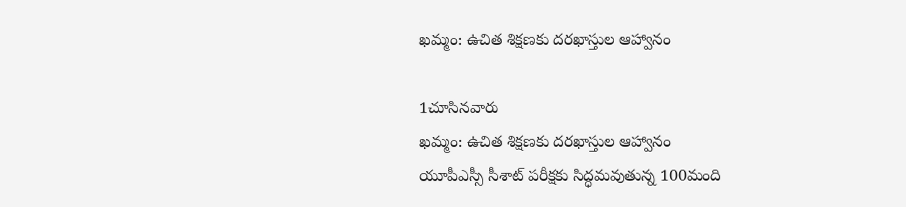ఖమ్మం: ఉచిత శిక్షణకు దరఖాస్తుల ఆహ్వానం

1చూసినవారు
ఖమ్మం: ఉచిత శిక్షణకు దరఖాస్తుల ఆహ్వానం
యూపీఎస్సీ సీశాట్ పరీక్షకు సిద్ధమవుతున్న 100మంది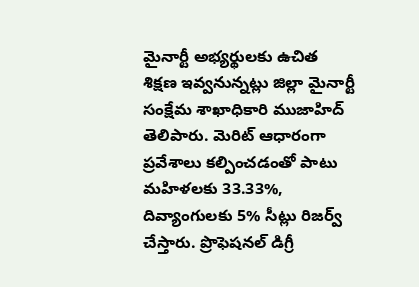మైనార్టీ అభ్యర్థులకు ఉచిత శిక్షణ ఇవ్వనున్నట్లు జిల్లా మైనార్టీ సంక్షేమ శాఖాధికారి ముజాహిద్ తెలిపారు. మెరిట్ ఆధారంగా ప్రవేశాలు కల్పించడంతో పాటు మహిళలకు 33.33%, దివ్యాంగులకు 5% సీట్లు రిజర్వ్ చేస్తారు. ప్రొఫెషనల్ డిగ్రీ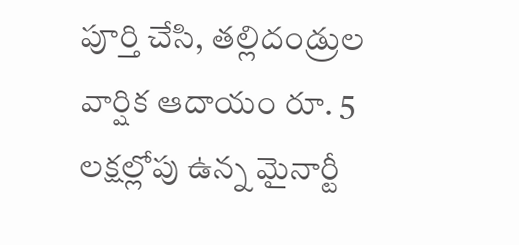పూర్తి చేసి, తల్లిదండ్రుల వార్షిక ఆదాయం రూ. 5 లక్షల్లోపు ఉన్న మైనార్టీ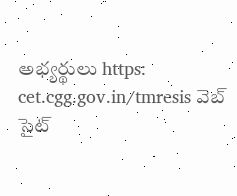అభ్యర్థులు https: cet.cgg.gov.in/tmresis వెబ్ సైట్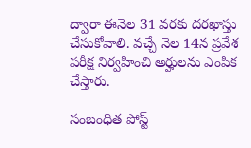ద్వారా ఈనెల 31 వరకు దరఖాస్తు చేసుకోవాలి. వచ్చే నెల 14న ప్రవేశ పరీక్ష నిర్వహించి అర్హులను ఎంపిక చేస్తారు.

సంబంధిత పోస్ట్